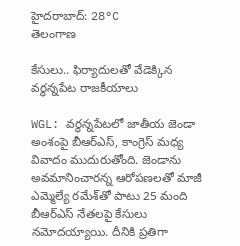హైదరాబాద్: 28°C
తెలంగాణ

కేసులు.. ఫిర్యాదులతో వేడెక్కిన వర్ధన్నపేట రాజకీయాలు

WGL: వర్ధన్నపేటలో జాతీయ జెండా అంశంపై బీఆర్‌ఎస్, కాంగ్రెస్ మధ్య వివాదం ముదురుతోంది. జెండాను అవమానించారన్న ఆరోపణలతో మాజీ ఎమ్మెల్యే రమేశ్‌తో పాటు 25 మంది బీఆర్‌ఎస్ నేతలపై కేసులు నమోదయ్యాయి. దీనికి ప్రతిగా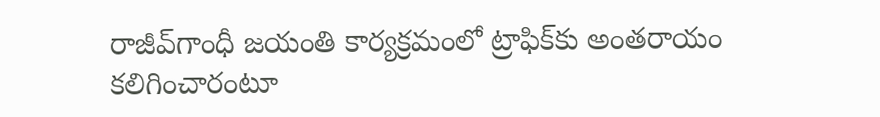రాజీవ్‌గాంధీ జయంతి కార్యక్రమంలో ట్రాఫిక్‌కు అంతరాయం కలిగించారంటూ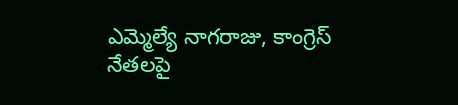ఎమ్మెల్యే నాగరాజు, కాంగ్రెస్ నేతలపై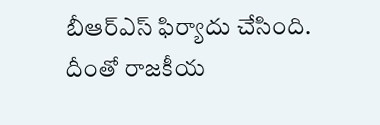బీఆర్‌ఎస్ ఫిర్యాదు చేసింది. దీంతో రాజకీయ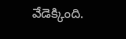వేడెక్కింది.